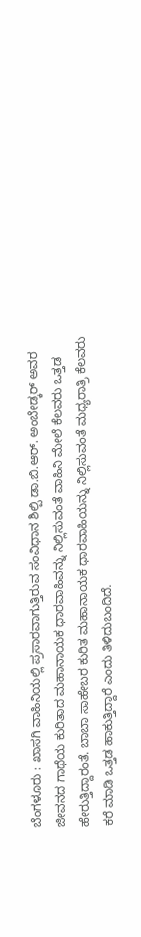ಬೆಂಗಳೂರು : ಖಾಸಗಿ ವಾಹಿನಿಯಲ್ಲಿ ಪ್ರಸಾರವಾಗುತ್ತಿರುವ ಸಂವಿಧಾನ ಶಿಲ್ಪಿ ಡಾ.ಬಿ.ಆರ್. ಅಂಬೇಡ್ಕರ್ ಅವರ ಜೀವನದ ಗಾಥೆಯ ಕುರಿತಾದ ಮಹಾನಾಯಕ ಧಾರವಾಹಿವನ್ನು ನಿಲ್ಲಿಸುವಂತೆ ವಾಹಿನಿ ಮೇಲೆ ಕೆಲವರು ಒತ್ತಡ ಹೇರುತ್ತಿದ್ದಾರಂತೆ. ಬಾಬಾ ಸಾಹೇಬರ ಕುರಿತ ಮಹಾನಾಯಕ ಧಾರವಾಹಿಯನ್ನು ನಿಲ್ಲಿಸುವಂತೆ ಮಧ್ಯರಾತ್ರಿ ಕೆಲವರು ಕರೆ ಮಾಡಿ ಒತ್ತಡ ಹಾಕುತ್ತಿದ್ದಾರೆ ಎಂದು ತಿಳಿದುಬಂದಿದೆ.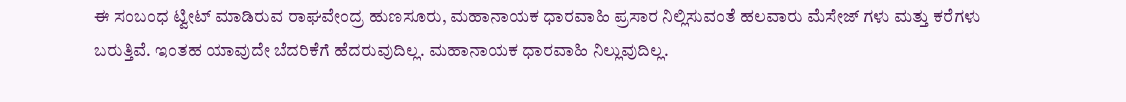ಈ ಸಂಬಂಧ ಟ್ವೀಟ್ ಮಾಡಿರುವ ರಾಘವೇಂದ್ರ ಹುಣಸೂರು, ಮಹಾನಾಯಕ ಧಾರವಾಹಿ ಪ್ರಸಾರ ನಿಲ್ಲಿಸುವಂತೆ ಹಲವಾರು ಮೆಸೇಜ್ ಗಳು ಮತ್ತು ಕರೆಗಳು ಬರುತ್ತಿವೆ. ಇಂತಹ ಯಾವುದೇ ಬೆದರಿಕೆಗೆ ಹೆದರುವುದಿಲ್ಲ. ಮಹಾನಾಯಕ ಧಾರವಾಹಿ ನಿಲ್ಲುವುದಿಲ್ಲ.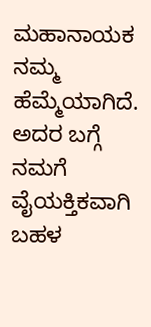ಮಹಾನಾಯಕ ನಮ್ಮ ಹೆಮ್ಮೆಯಾಗಿದೆ. ಅದರ ಬಗ್ಗೆ ನಮಗೆ ವೈಯಕ್ತಿಕವಾಗಿ ಬಹಳ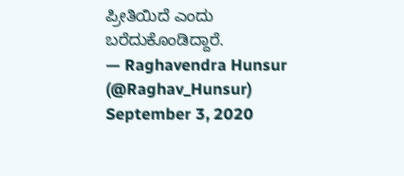ಪ್ರೀತಿಯಿದೆ ಎಂದು ಬರೆದುಕೊಂಡಿದ್ದಾರೆ.
— Raghavendra Hunsur (@Raghav_Hunsur) September 3, 2020